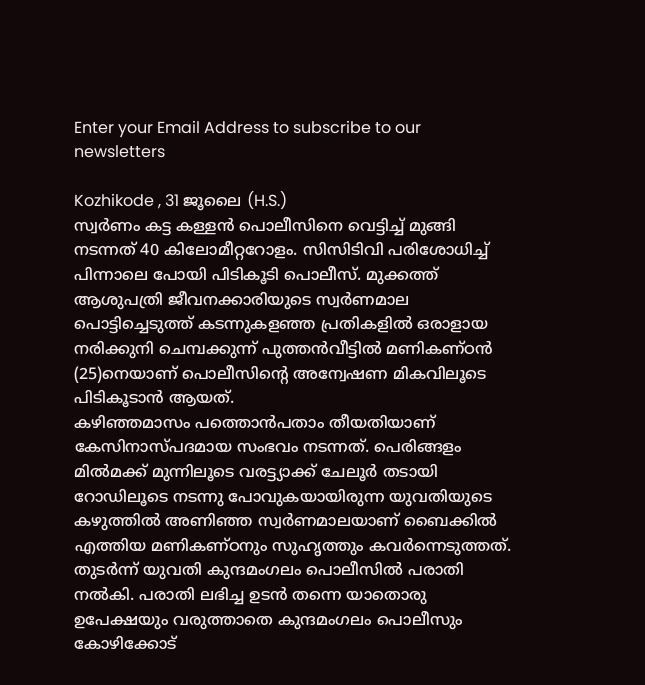Enter your Email Address to subscribe to our newsletters

Kozhikode , 31 ജൂലൈ (H.S.)
സ്വർണം കട്ട കള്ളൻ പൊലീസിനെ വെട്ടിച്ച് മുങ്ങി നടന്നത് 40 കിലോമീറ്ററോളം. സിസിടിവി പരിശോധിച്ച് പിന്നാലെ പോയി പിടികൂടി പൊലീസ്. മുക്കത്ത് ആശുപത്രി ജീവനക്കാരിയുടെ സ്വർണമാല പൊട്ടിച്ചെടുത്ത് കടന്നുകളഞ്ഞ പ്രതികളിൽ ഒരാളായ നരിക്കുനി ചെമ്പക്കുന്ന് പുത്തൻവീട്ടിൽ മണികണ്ഠൻ (25)നെയാണ് പൊലീസിൻ്റെ അന്വേഷണ മികവിലൂടെ പിടികൂടാൻ ആയത്.
കഴിഞ്ഞമാസം പത്തൊൻപതാം തീയതിയാണ് കേസിനാസ്പദമായ സംഭവം നടന്നത്. പെരിങ്ങളം മിൽമക്ക് മുന്നിലൂടെ വരട്ട്യാക്ക് ചേലൂർ തടായി റോഡിലൂടെ നടന്നു പോവുകയായിരുന്ന യുവതിയുടെ കഴുത്തിൽ അണിഞ്ഞ സ്വർണമാലയാണ് ബൈക്കിൽ എത്തിയ മണികണ്ഠനും സുഹൃത്തും കവർന്നെടുത്തത്. തുടർന്ന് യുവതി കുന്ദമംഗലം പൊലീസിൽ പരാതി നൽകി. പരാതി ലഭിച്ച ഉടൻ തന്നെ യാതൊരു ഉപേക്ഷയും വരുത്താതെ കുന്ദമംഗലം പൊലീസും കോഴിക്കോട്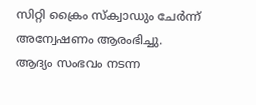സിറ്റി ക്രൈം സ്ക്വാഡും ചേർന്ന് അന്വേഷണം ആരംഭിച്ചു.
ആദ്യം സംഭവം നടന്ന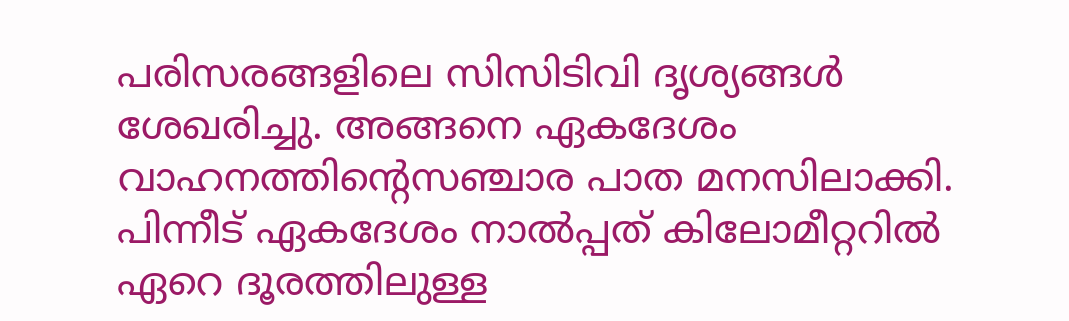പരിസരങ്ങളിലെ സിസിടിവി ദൃശ്യങ്ങൾ ശേഖരിച്ചു. അങ്ങനെ ഏകദേശം വാഹനത്തിൻ്റെസഞ്ചാര പാത മനസിലാക്കി. പിന്നീട് ഏകദേശം നാൽപ്പത് കിലോമീറ്ററിൽ ഏറെ ദൂരത്തിലുള്ള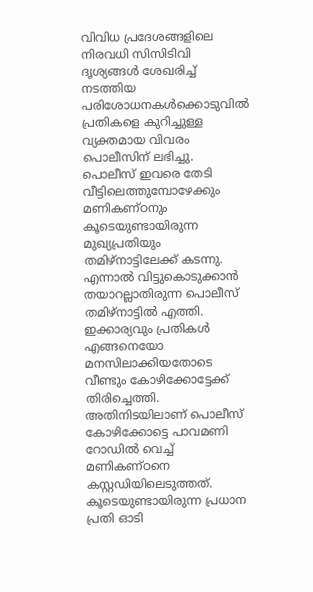വിവിധ പ്രദേശങ്ങളിലെ നിരവധി സിസിടിവി ദൃശ്യങ്ങൾ ശേഖരിച്ച് നടത്തിയ പരിശോധനകൾക്കൊടുവിൽ പ്രതികളെ കുറിച്ചുള്ള വ്യക്തമായ വിവരം പൊലീസിന് ലഭിച്ചു. പൊലീസ് ഇവരെ തേടി വീട്ടിലെത്തുമ്പോഴേക്കും മണികണ്ഠനും കൂടെയുണ്ടായിരുന്ന മുഖ്യപ്രതിയും തമിഴ്നാട്ടിലേക്ക് കടന്നു.
എന്നാൽ വിട്ടുകൊടുക്കാൻ തയാറല്ലാതിരുന്ന പൊലീസ് തമിഴ്നാട്ടിൽ എത്തി. ഇക്കാര്യവും പ്രതികൾ എങ്ങനെയോ മനസിലാക്കിയതോടെ വീണ്ടും കോഴിക്കോട്ടേക്ക് തിരിച്ചെത്തി. അതിനിടയിലാണ് പൊലീസ് കോഴിക്കോട്ടെ പാവമണി റോഡിൽ വെച്ച് മണികണ്ഠനെ കസ്റ്റഡിയിലെടുത്തത്. കൂടെയുണ്ടായിരുന്ന പ്രധാന പ്രതി ഓടി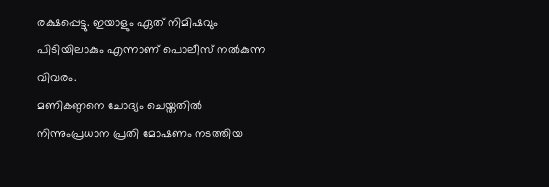രക്ഷപ്പെട്ടു. ഇയാളും ഏത് നിമിഷവും പിടിയിലാകും എന്നാണ് പൊലീസ് നൽകുന്ന വിവരം.
മണികണ്ഠനെ ചോദ്യം ചെയ്തതിൽ നിന്നുംപ്രധാന പ്രതി മോഷണം നടത്തിയ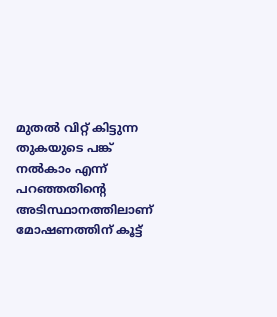മുതൽ വിറ്റ് കിട്ടുന്ന തുകയുടെ പങ്ക് നൽകാം എന്ന് പറഞ്ഞതിൻ്റെ അടിസ്ഥാനത്തിലാണ് മോഷണത്തിന് കൂട്ട്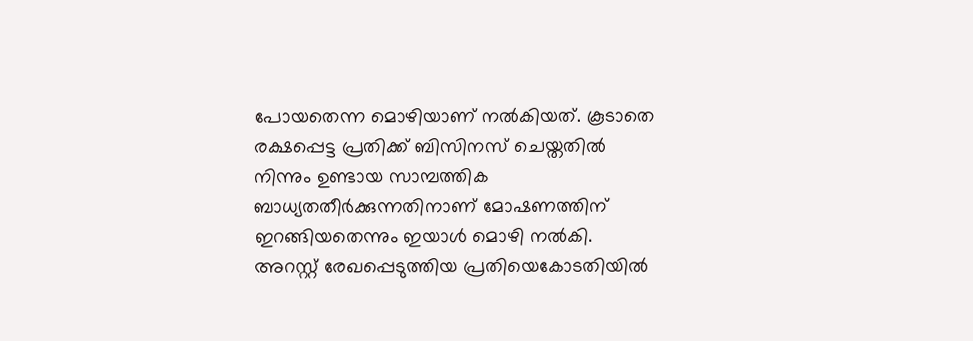പോയതെന്ന മൊഴിയാണ് നൽകിയത്. കൂടാതെ രക്ഷപ്പെട്ട പ്രതിക്ക് ബിസിനസ് ചെയ്തതിൽ നിന്നും ഉണ്ടായ സാമ്പത്തിക ബാധ്യതതീർക്കുന്നതിനാണ് മോഷണത്തിന് ഇറങ്ങിയതെന്നും ഇയാൾ മൊഴി നൽകി. അറസ്റ്റ് രേഖപ്പെടുത്തിയ പ്രതിയെകോടതിയിൽ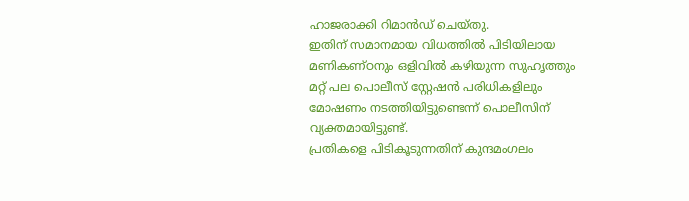ഹാജരാക്കി റിമാൻഡ് ചെയ്തു.
ഇതിന് സമാനമായ വിധത്തിൽ പിടിയിലായ മണികണ്ഠനും ഒളിവിൽ കഴിയുന്ന സുഹൃത്തും
മറ്റ് പല പൊലീസ് സ്റ്റേഷൻ പരിധികളിലും മോഷണം നടത്തിയിട്ടുണ്ടെന്ന് പൊലീസിന് വ്യക്തമായിട്ടുണ്ട്.
പ്രതികളെ പിടികൂടുന്നതിന് കുന്ദമംഗലം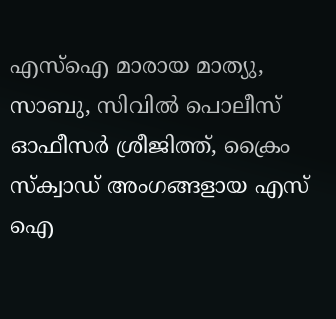എസ്ഐ മാരായ മാത്യു, സാബു, സിവിൽ പൊലീസ് ഓഫീസർ ശ്രീജിത്ത്, ക്രൈം സ്ക്വാഡ് അംഗങ്ങളായ എസ് ഐ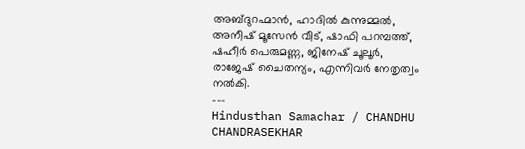അബ്ദുറഹ്മാൻ, ഹാദിൽ കുന്നുമ്മൽ,
അനീഷ് മൂസേൻ വീട്, ഷാഫി പറമ്പത്ത്, ഷഹീർ പെരുമണ്ണ, ജിനേഷ് ചൂലൂർ, രാജേഷ് ചൈതന്യം, എന്നിവർ നേതൃത്വം നൽകി.
---
Hindusthan Samachar / CHANDHU CHANDRASEKHAR